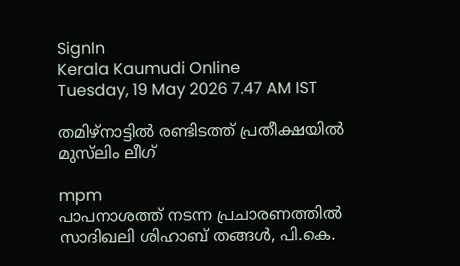SignIn
Kerala Kaumudi Online
Tuesday, 19 May 2026 7.47 AM IST

തമിഴ്നാട്ടിൽ രണ്ടിടത്ത് പ്രതീക്ഷയിൽ മുസ്‌ലിം ലീഗ്

mpm
പാപനാശത്ത് നടന്ന പ്രചാരണത്തിൽ സാദിഖലി ശിഹാബ് തങ്ങൾ, പി.കെ.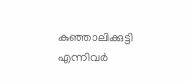കുഞ്ഞാലിക്കുട്ടി എന്നിവർ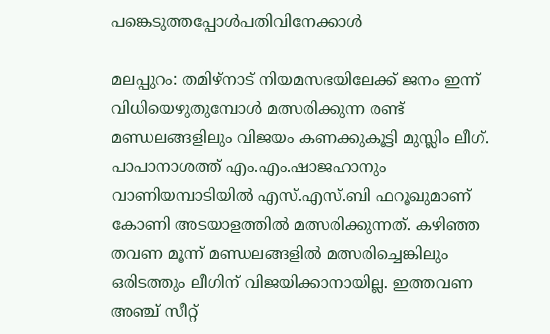പങ്കെടുത്തപ്പോൾപതിവിനേക്കാൾ

മലപ്പുറം: തമിഴ്‌നാട് നിയമസഭയിലേക്ക് ജനം ഇന്ന് വിധിയെഴുതുമ്പോൾ മത്സരിക്കുന്ന രണ്ട് മണ്ഡലങ്ങളിലും വിജയം കണക്കുകൂട്ടി മുസ്ലിം ലീഗ്. പാപാനാശത്ത് എം.എം.ഷാജഹാനും വാണിയമ്പാടിയിൽ എസ്.എസ്.ബി ഫറൂഖുമാണ് കോണി അടയാളത്തിൽ മത്സരിക്കുന്നത്. കഴിഞ്ഞ തവണ മൂന്ന് മണ്ഡലങ്ങളിൽ മത്സരിച്ചെങ്കിലും ഒരിടത്തും ലീഗിന് വിജയിക്കാനായില്ല. ഇത്തവണ അഞ്ച് സീറ്റ്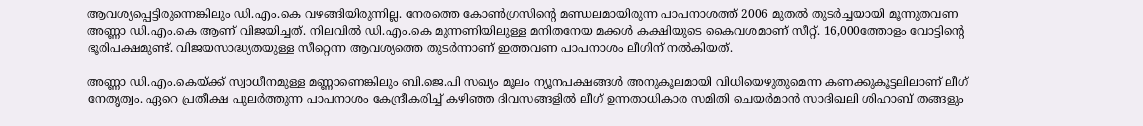ആവശ്യപ്പെട്ടിരുന്നെങ്കിലും ഡി.എം.കെ വഴങ്ങിയിരുന്നില്ല. നേരത്തെ കോൺഗ്രസിന്റെ മണ്ഡലമായിരുന്ന പാപനാശത്ത് 2006 മുതൽ തുടർച്ചയായി മൂന്നുതവണ അണ്ണാ ഡി.എം.കെ ആണ് വിജയിച്ചത്. നിലവിൽ ഡി.എം.കെ മുന്നണിയിലുള്ള മനിതനേയ മക്കൾ കക്ഷിയുടെ കൈവശമാണ് സീറ്റ്. 16,000ത്തോളം വോട്ടിന്റെ ഭൂരിപക്ഷമുണ്ട്. വിജയസാദ്ധ്യതയുള്ള സീറ്റെന്ന ആവശ്യത്തെ തുടർന്നാണ് ഇത്തവണ പാപനാശം ലീഗിന് നൽകിയത്.

അണ്ണാ ഡി.എം.കെയ്ക്ക് സ്വാധീനമുള്ള മണ്ണാണെങ്കിലും ബി.ജെ.പി സഖ്യം മൂലം ന്യൂനപക്ഷങ്ങൾ അനുകൂലമായി വിധിയെഴുതുമെന്ന കണക്കുകൂട്ടലിലാണ് ലീഗ് നേതൃത്വം. ഏറെ പ്രതീക്ഷ പുലർത്തുന്ന പാപനാശം കേന്ദ്രീകരിച്ച് കഴിഞ്ഞ ദിവസങ്ങളിൽ ലീഗ് ഉന്നതാധികാര സമിതി ചെയർമാൻ സാദിഖലി ശിഹാബ് തങ്ങളും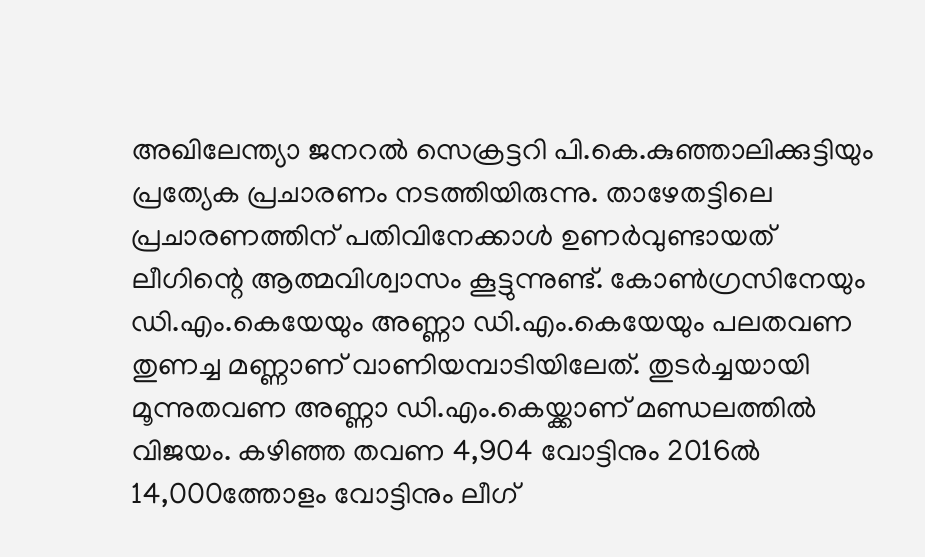അഖിലേന്ത്യാ ജനറൽ സെക്രട്ടറി പി.കെ.കുഞ്ഞാലിക്കുട്ടിയും പ്രത്യേക പ്രചാരണം നടത്തിയിരുന്നു. താഴേതട്ടിലെ പ്രചാരണത്തിന് പതിവിനേക്കാൾ ഉണർവുണ്ടായത് ലീഗിന്റെ ആത്മവിശ്വാസം കൂട്ടുന്നുണ്ട്. കോൺഗ്രസിനേയും ഡി.എം.കെയേയും അണ്ണാ ഡി.എം.കെയേയും പലതവണ തുണച്ച മണ്ണാണ് വാണിയമ്പാടിയിലേത്. തുടർച്ചയായി മൂന്നുതവണ അണ്ണാ ഡി.എം.കെയ്ക്കാണ് മണ്ഡ‌ലത്തിൽ വിജയം. കഴിഞ്ഞ തവണ 4,904 വോട്ടിനും 2016ൽ 14,000ത്തോളം വോട്ടിനും ലീഗ്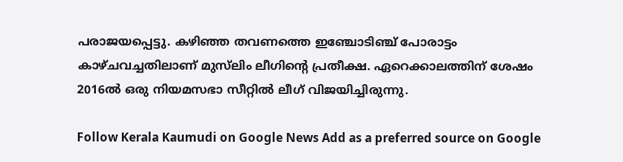പരാജയപ്പെട്ടു. കഴിഞ്ഞ തവണത്തെ ഇഞ്ചോടിഞ്ച് പോരാട്ടം കാഴ്ചവച്ചതിലാണ് മുസ്‌ലിം ലീഗിന്റെ പ്രതീക്ഷ. ഏറെക്കാലത്തിന് ശേഷം 2016ൽ ഒരു നിയമസഭാ സീറ്റിൽ ലീഗ് വിജയിച്ചിരുന്നു.

Follow Kerala Kaumudi on Google News Add as a preferred source on Google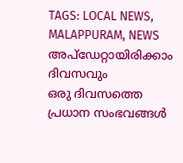TAGS: LOCAL NEWS, MALAPPURAM, NEWS
അപ്ഡേറ്റായിരിക്കാം ദിവസവും
ഒരു ദിവസത്തെ പ്രധാന സംഭവങ്ങൾ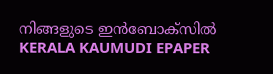നിങ്ങളുടെ ഇൻബോക്സിൽ
KERALA KAUMUDI EPAPER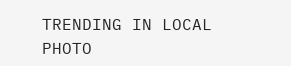TRENDING IN LOCAL
PHOTO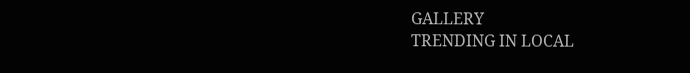GALLERY
TRENDING IN LOCAL